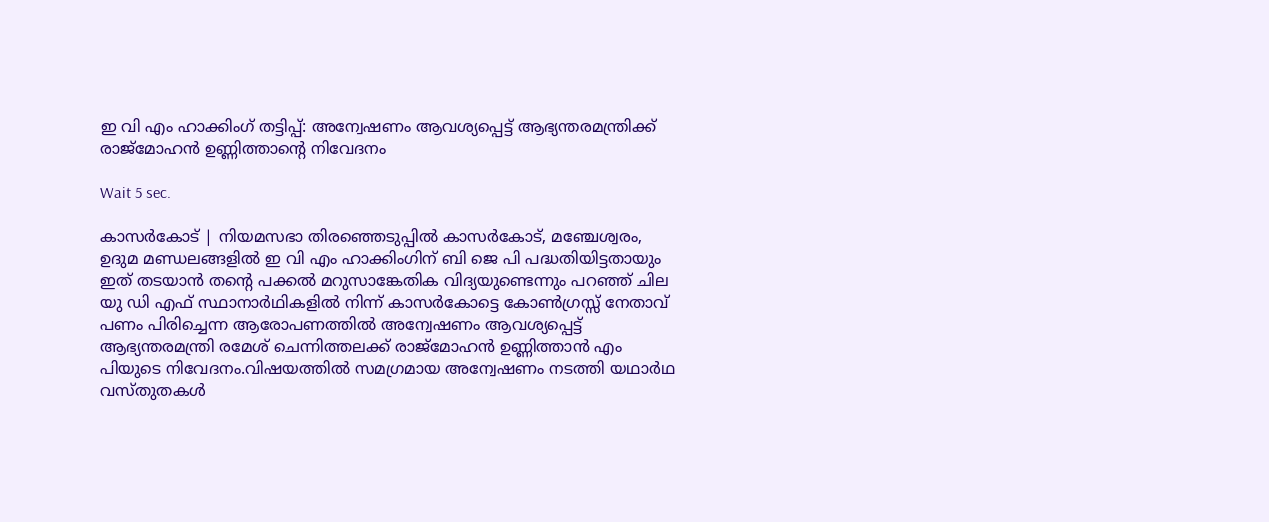ഇ വി എം ഹാക്കിംഗ് തട്ടിപ്പ്: അന്വേഷണം ആവശ്യപ്പെട്ട് ആഭ്യന്തരമന്ത്രിക്ക് രാജ്‌മോഹന്‍ ഉണ്ണിത്താന്റെ നിവേദനം

Wait 5 sec.

കാസര്‍കോട് | നിയമസഭാ തിരഞ്ഞെടുപ്പില്‍ കാസര്‍കോട്, മഞ്ചേശ്വരം, ഉദുമ മണ്ഡലങ്ങളില്‍ ഇ വി എം ഹാക്കിംഗിന് ബി ജെ പി പദ്ധതിയിട്ടതായും ഇത് തടയാന്‍ തന്റെ പക്കല്‍ മറുസാങ്കേതിക വിദ്യയുണ്ടെന്നും പറഞ്ഞ് ചില യു ഡി എഫ് സ്ഥാനാര്‍ഥികളില്‍ നിന്ന് കാസര്‍കോട്ടെ കോണ്‍ഗ്രസ്സ് നേതാവ് പണം പിരിച്ചെന്ന ആരോപണത്തില്‍ അന്വേഷണം ആവശ്യപ്പെട്ട് ആഭ്യന്തരമന്ത്രി രമേശ് ചെന്നിത്തലക്ക് രാജ്മോഹന്‍ ഉണ്ണിത്താന്‍ എം പിയുടെ നിവേദനം.വിഷയത്തില്‍ സമഗ്രമായ അന്വേഷണം നടത്തി യഥാര്‍ഥ വസ്തുതകള്‍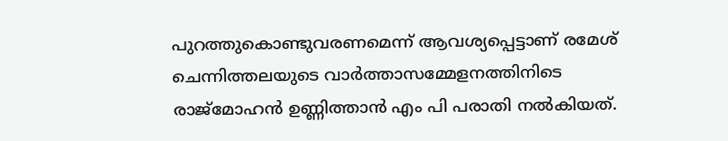പുറത്തുകൊണ്ടുവരണമെന്ന് ആവശ്യപ്പെട്ടാണ് രമേശ് ചെന്നിത്തലയുടെ വാര്‍ത്താസമ്മേളനത്തിനിടെ രാജ്മോഹന്‍ ഉണ്ണിത്താന്‍ എം പി പരാതി നല്‍കിയത്.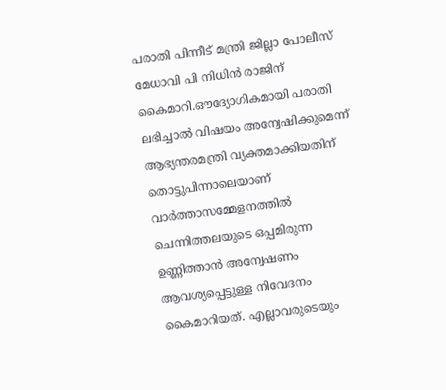പരാതി പിന്നീട് മന്ത്രി ജില്ലാ പോലീസ് മേധാവി പി നിധിന്‍ രാജിന് കൈമാറി.ഔദ്യോഗികമായി പരാതി ലഭിച്ചാല്‍ വിഷയം അന്വേഷിക്കുമെന്ന് ആഭ്യന്തരമന്ത്രി വ്യക്തമാക്കിയതിന് തൊട്ടുപിന്നാലെയാണ് വാര്‍ത്താസമ്മേളനത്തില്‍ ചെന്നിത്തലയുടെ ഒപ്പമിരുന്ന ഉണ്ണിത്താന്‍ അന്വേഷണം ആവശ്യപ്പെട്ടുള്ള നിവേദനം കൈമാറിയത്. എല്ലാവരുടെയും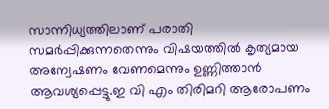സാന്നിധ്യത്തിലാണ് പരാതി സമര്‍പ്പിക്കുന്നതെന്നും വിഷയത്തില്‍ കൃത്യമായ അന്വേഷണം വേണമെന്നും ഉണ്ണിത്താന്‍ ആവശ്യപ്പെട്ടു.ഇ വി എം തിരിമറി ആരോപണം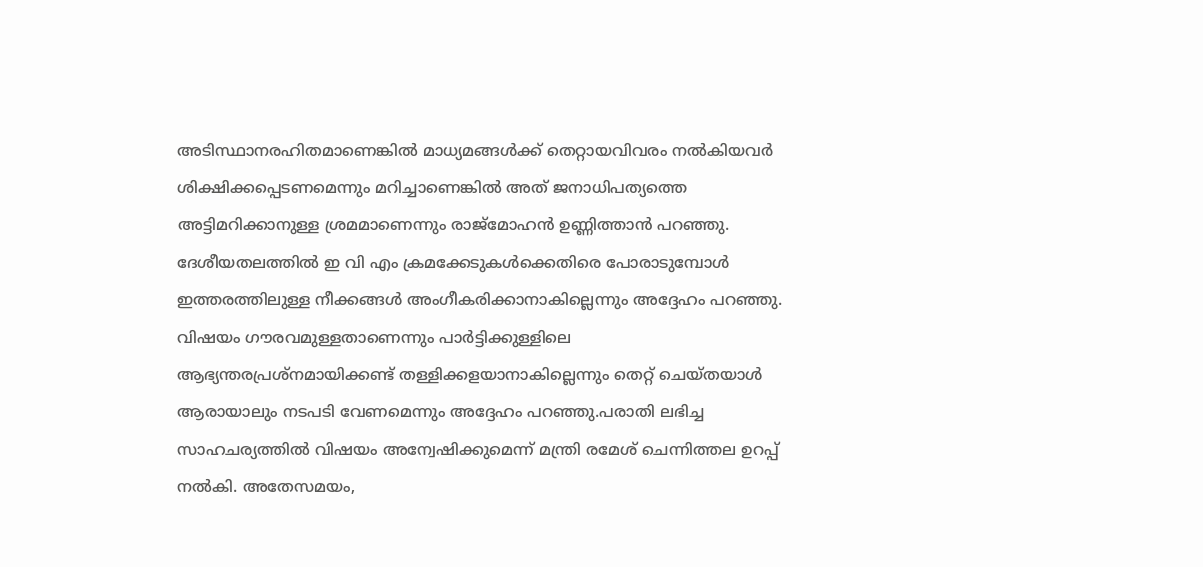അടിസ്ഥാനരഹിതമാണെങ്കില്‍ മാധ്യമങ്ങള്‍ക്ക് തെറ്റായവിവരം നല്‍കിയവര്‍ ശിക്ഷിക്കപ്പെടണമെന്നും മറിച്ചാണെങ്കില്‍ അത് ജനാധിപത്യത്തെ അട്ടിമറിക്കാനുള്ള ശ്രമമാണെന്നും രാജ്മോഹന്‍ ഉണ്ണിത്താന്‍ പറഞ്ഞു. ദേശീയതലത്തില്‍ ഇ വി എം ക്രമക്കേടുകള്‍ക്കെതിരെ പോരാടുമ്പോള്‍ ഇത്തരത്തിലുള്ള നീക്കങ്ങള്‍ അംഗീകരിക്കാനാകില്ലെന്നും അദ്ദേഹം പറഞ്ഞു. വിഷയം ഗൗരവമുള്ളതാണെന്നും പാര്‍ട്ടിക്കുള്ളിലെ ആഭ്യന്തരപ്രശ്‌നമായിക്കണ്ട് തള്ളിക്കളയാനാകില്ലെന്നും തെറ്റ് ചെയ്തയാള്‍ ആരായാലും നടപടി വേണമെന്നും അദ്ദേഹം പറഞ്ഞു.പരാതി ലഭിച്ച സാഹചര്യത്തില്‍ വിഷയം അന്വേഷിക്കുമെന്ന് മന്ത്രി രമേശ് ചെന്നിത്തല ഉറപ്പ് നല്‍കി. അതേസമയം,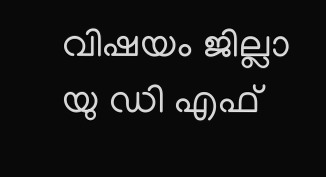വിഷയം ജില്ലാ യു ഡി എഫ്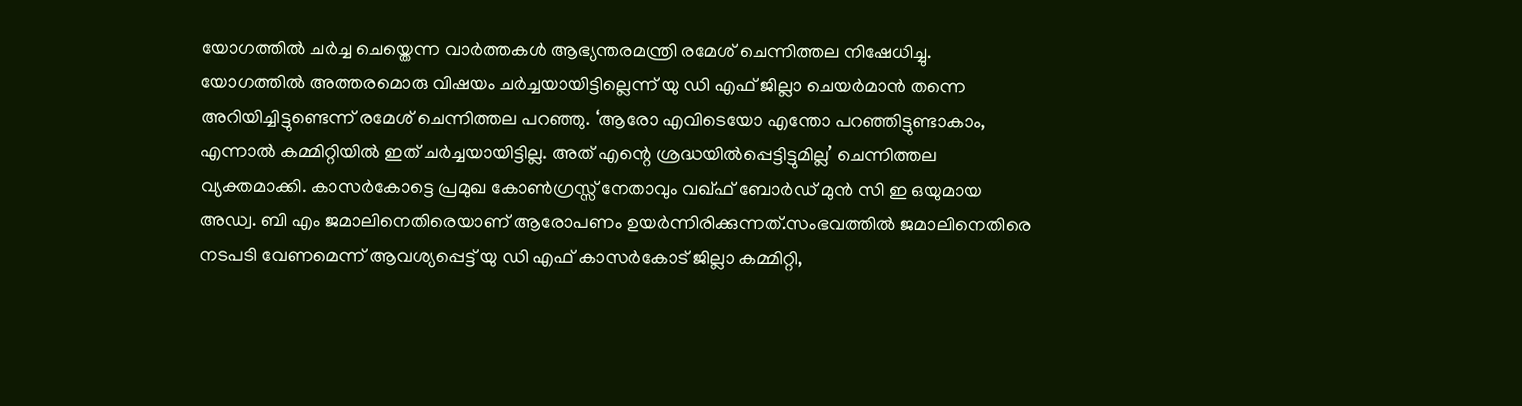യോഗത്തില്‍ ചര്‍ച്ച ചെയ്തെന്ന വാര്‍ത്തകള്‍ ആഭ്യന്തരമന്ത്രി രമേശ് ചെന്നിത്തല നിഷേധിച്ചു. യോഗത്തില്‍ അത്തരമൊരു വിഷയം ചര്‍ച്ചയായിട്ടില്ലെന്ന് യു ഡി എഫ് ജില്ലാ ചെയര്‍മാന്‍ തന്നെ അറിയിച്ചിട്ടുണ്ടെന്ന് രമേശ് ചെന്നിത്തല പറഞ്ഞു. ‘ആരോ എവിടെയോ എന്തോ പറഞ്ഞിട്ടുണ്ടാകാം, എന്നാല്‍ കമ്മിറ്റിയില്‍ ഇത് ചര്‍ച്ചയായിട്ടില്ല. അത് എന്റെ ശ്രദ്ധയില്‍പ്പെട്ടിട്ടുമില്ല’ ചെന്നിത്തല വ്യക്തമാക്കി. കാസര്‍കോട്ടെ പ്രമുഖ കോണ്‍ഗ്രസ്സ് നേതാവും വഖ്ഫ് ബോര്‍ഡ് മുന്‍ സി ഇ ഒയുമായ അഡ്വ. ബി എം ജമാലിനെതിരെയാണ് ആരോപണം ഉയര്‍ന്നിരിക്കുന്നത്.സംഭവത്തില്‍ ജമാലിനെതിരെ നടപടി വേണമെന്ന് ആവശ്യപ്പെട്ട് യു ഡി എഫ് കാസര്‍കോട് ജില്ലാ കമ്മിറ്റി,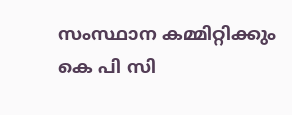സംസ്ഥാന കമ്മിറ്റിക്കും കെ പി സി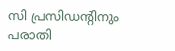സി പ്രസിഡന്റിനും പരാതി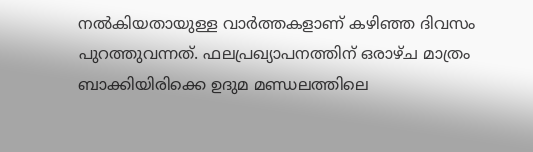നല്‍കിയതായുള്ള വാര്‍ത്തകളാണ് കഴിഞ്ഞ ദിവസം പുറത്തുവന്നത്. ഫലപ്രഖ്യാപനത്തിന് ഒരാഴ്ച മാത്രം ബാക്കിയിരിക്കെ ഉദുമ മണ്ഡലത്തിലെ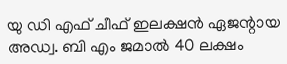യു ഡി എഫ് ചീഫ് ഇലക്ഷന്‍ ഏജന്റായ അഡ്വ. ബി എം ജമാല്‍ 40 ലക്ഷം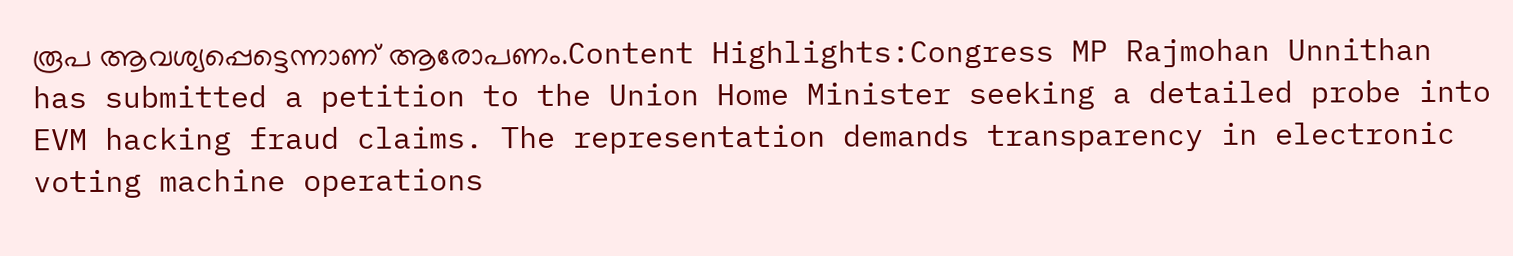രൂപ ആവശ്യപ്പെട്ടെന്നാണ് ആരോപണം.Content Highlights:Congress MP Rajmohan Unnithan has submitted a petition to the Union Home Minister seeking a detailed probe into EVM hacking fraud claims. The representation demands transparency in electronic voting machine operations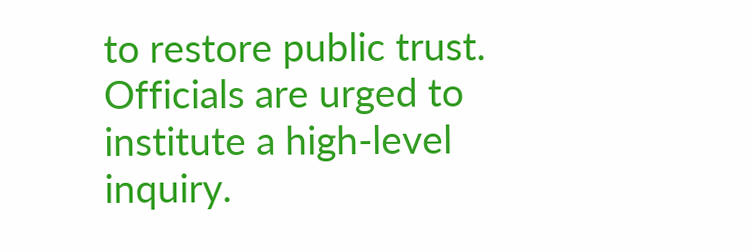to restore public trust. Officials are urged to institute a high-level inquiry.